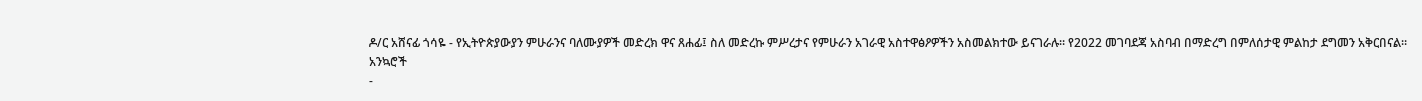ዶ/ር አሸናፊ ጎሳዬ - የኢትዮጵያውያን ምሁራንና ባለሙያዎች መድረክ ዋና ጸሐፊ፤ ስለ መድረኩ ምሥረታና የምሁራን አገራዊ አስተዋፅዖዎችን አስመልክተው ይናገራሉ። የ2022 መገባደጃ አስባብ በማድረግ በምለሰታዊ ምልከታ ደግመን አቅርበናል።
አንኳሮች
-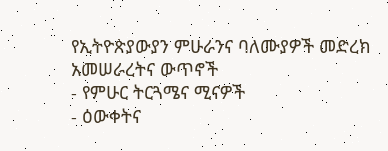የኢትዮጵያውያን ምሁራንና ባለሙያዎች መድረክ አመሠራረትና ውጥኖች
- የምሁር ትርጓሜና ሚናዎች
- ዕውቀትና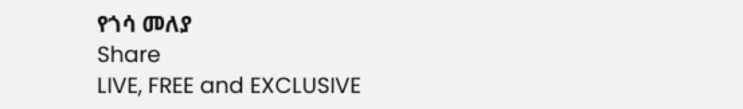የጎሳ መለያ
Share
LIVE, FREE and EXCLUSIVE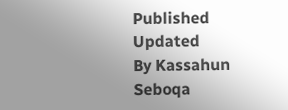Published
Updated
By Kassahun Seboqa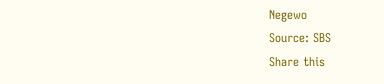Negewo
Source: SBS
Share this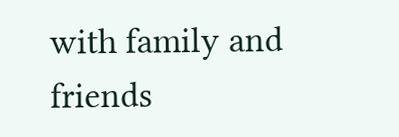with family and friends